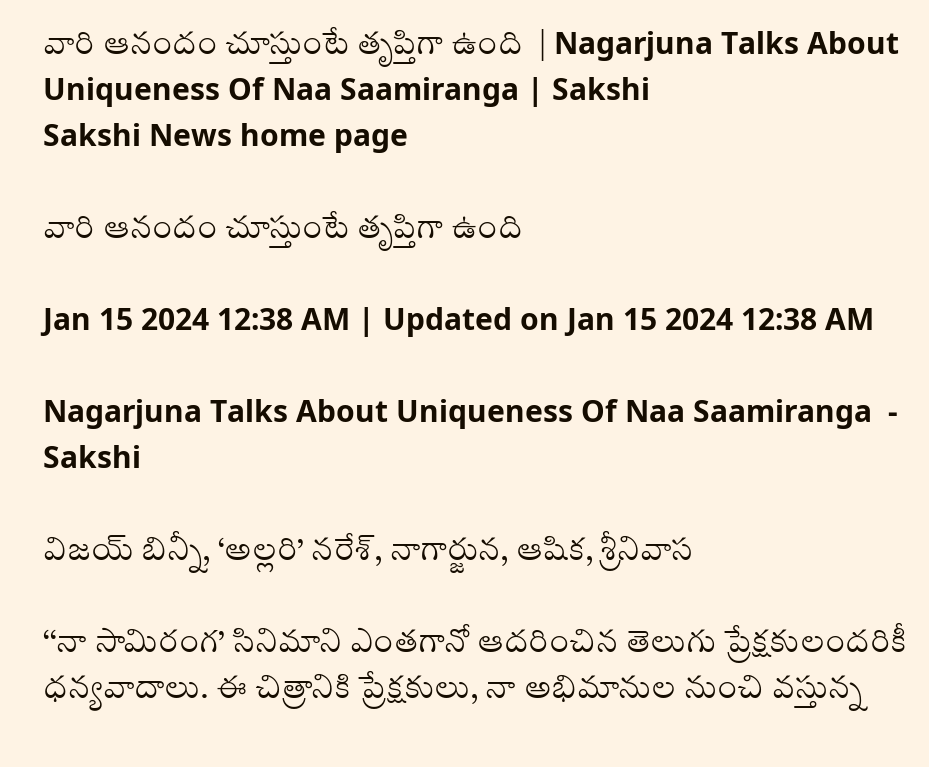వారి ఆనందం చూస్తుంటే తృప్తిగా ఉంది  | Nagarjuna Talks About Uniqueness Of Naa Saamiranga | Sakshi
Sakshi News home page

వారి ఆనందం చూస్తుంటే తృప్తిగా ఉంది

Jan 15 2024 12:38 AM | Updated on Jan 15 2024 12:38 AM

Nagarjuna Talks About Uniqueness Of Naa Saamiranga  - Sakshi

విజయ్‌ బిన్నీ, ‘అల్లరి’ నరేశ్, నాగార్జున, ఆషిక, శ్రీనివాస

‘‘నా సామిరంగ’ సినిమాని ఎంతగానో ఆదరించిన తెలుగు ప్రేక్షకులందరికీ ధన్యవాదాలు. ఈ చిత్రానికి ప్రేక్షకులు, నా అభిమానుల నుంచి వస్తున్న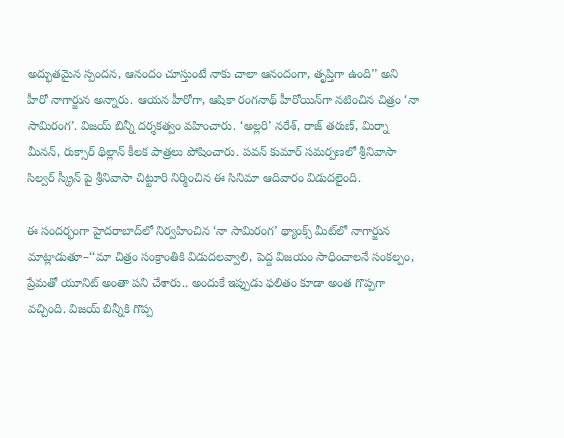అద్భుతమైన స్పందన, ఆనందం చూస్తుంటే నాకు చాలా ఆనందంగా, తృప్తిగా ఉంది’’ అని హీరో నాగార్జున అన్నారు. ఆయన హీరోగా, ఆషికా రంగనాథ్‌ హీరోయిన్‌గా నటించిన చిత్రం ‘నా సామిరంగ’. విజయ్‌ బిన్నీ దర్శకత్వం వహించారు. ‘అల్లరి’ నరేశ్, రాజ్‌ తరుణ్, మిర్నా మీనన్, రుక్సార్‌ థిల్లాన్‌ కీలక పాత్రలు పోషించారు. పవన్‌ కుమార్‌ సమర్పణలో శ్రీనివాసా సిల్వర్‌ స్క్రీన్ పై శ్రీనివాసా చిట్టూరి నిర్మించిన ఈ సినిమా ఆదివారం విడుదలైంది.

ఈ సందర్భంగా హైదరాబాద్‌లో నిర్వహించిన ‘నా సామిరంగ’ థ్యాంక్స్‌ మీట్‌లో నాగార్జున మాట్లాడుతూ–‘‘మా చిత్రం సంక్రాంతికి విడుదలవ్వాలి, పెద్ద విజయం సాధించాలనే సంకల్పం, ప్రేమతో యూనిట్‌ అంతా పని చేశారు.. అందుకే ఇప్పుడు ఫలితం కూడా అంత గొప్పగా వచ్చింది. విజయ్‌ బిన్నీకి గొప్ప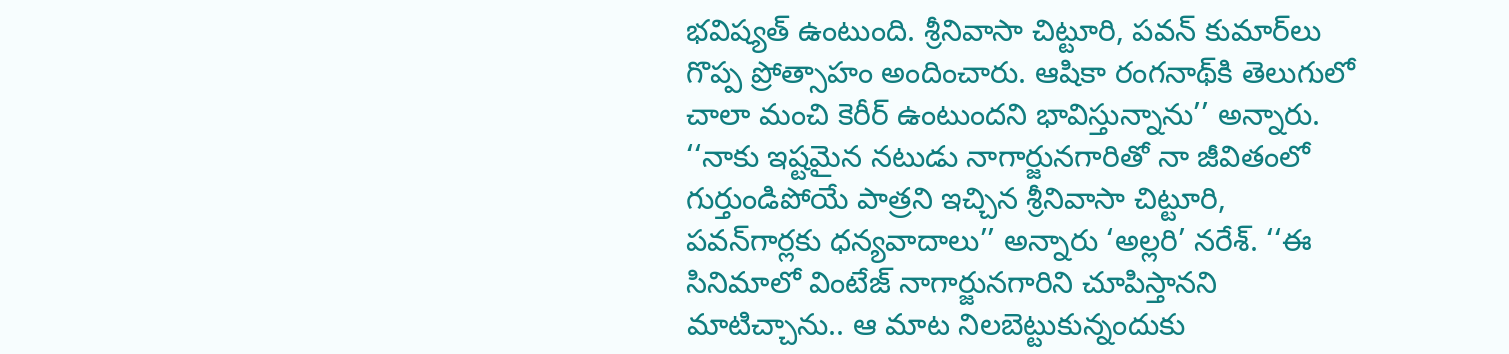భవిష్యత్‌ ఉంటుంది. శ్రీనివాసా చిట్టూరి, పవన్‌ కుమార్‌లు గొప్ప ప్రోత్సాహం అందించారు. ఆషికా రంగనాథ్‌కి తెలుగులో చాలా మంచి కెరీర్‌ ఉంటుందని భావిస్తున్నాను’’ అన్నారు. ‘‘నాకు ఇష్టమైన నటుడు నాగార్జునగారితో నా జీవితంలో గుర్తుండిపోయే పాత్రని ఇచ్చిన శ్రీనివాసా చిట్టూరి, పవన్‌గార్లకు ధన్యవాదాలు’’ అన్నారు ‘అల్లరి’ నరేశ్‌. ‘‘ఈ సినిమాలో వింటేజ్‌ నాగార్జునగారిని చూపిస్తానని మాటిచ్చాను.. ఆ మాట నిలబెట్టుకున్నందుకు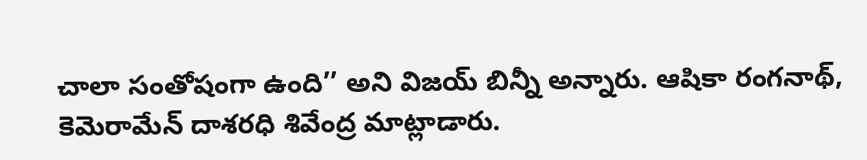చాలా సంతోషంగా ఉంది’’ అని విజయ్‌ బిన్నీ అన్నారు. ఆషికా రంగనాథ్, కెమెరామేన్‌ దాశరధి శివేంద్ర మాట్లాడారు.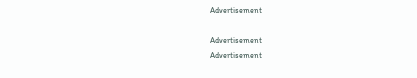Advertisement

Advertisement
Advertisement